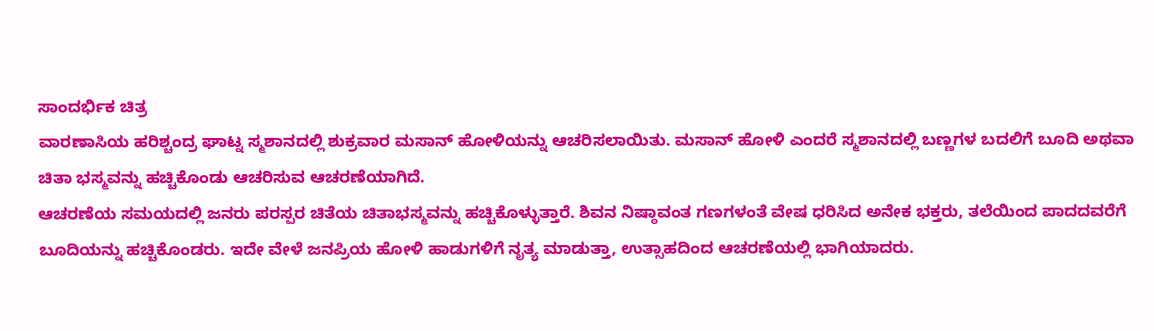ಸಾಂದರ್ಭಿಕ ಚಿತ್ರ
ವಾರಣಾಸಿಯ ಹರಿಶ್ಚಂದ್ರ ಘಾಟ್ನ ಸ್ಮಶಾನದಲ್ಲಿ ಶುಕ್ರವಾರ ಮಸಾನ್ ಹೋಳಿಯನ್ನು ಆಚರಿಸಲಾಯಿತು. ಮಸಾನ್ ಹೋಳಿ ಎಂದರೆ ಸ್ಮಶಾನದಲ್ಲಿ ಬಣ್ಣಗಳ ಬದಲಿಗೆ ಬೂದಿ ಅಥವಾ ಚಿತಾ ಭಸ್ಮವನ್ನು ಹಚ್ಚಿಕೊಂಡು ಆಚರಿಸುವ ಆಚರಣೆಯಾಗಿದೆ.
ಆಚರಣೆಯ ಸಮಯದಲ್ಲಿ ಜನರು ಪರಸ್ಪರ ಚಿತೆಯ ಚಿತಾಭಸ್ಮವನ್ನು ಹಚ್ಚಿಕೊಳ್ಳುತ್ತಾರೆ. ಶಿವನ ನಿಷ್ಠಾವಂತ ಗಣಗಳಂತೆ ವೇಷ ಧರಿಸಿದ ಅನೇಕ ಭಕ್ತರು, ತಲೆಯಿಂದ ಪಾದದವರೆಗೆ ಬೂದಿಯನ್ನು ಹಚ್ಚಿಕೊಂಡರು. ಇದೇ ವೇಳೆ ಜನಪ್ರಿಯ ಹೋಳಿ ಹಾಡುಗಳಿಗೆ ನೃತ್ಯ ಮಾಡುತ್ತಾ, ಉತ್ಸಾಹದಿಂದ ಆಚರಣೆಯಲ್ಲಿ ಭಾಗಿಯಾದರು.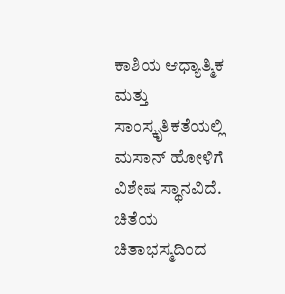ಕಾಶಿಯ ಆಧ್ಯಾತ್ಮಿಕ ಮತ್ತು ಸಾಂಸ್ಕೃತಿಕತೆಯಲ್ಲಿ ಮಸಾನ್ ಹೋಳಿಗೆ ವಿಶೇಷ ಸ್ಥಾನವಿದೆ. ಚಿತೆಯ ಚಿತಾಭಸ್ಮದಿಂದ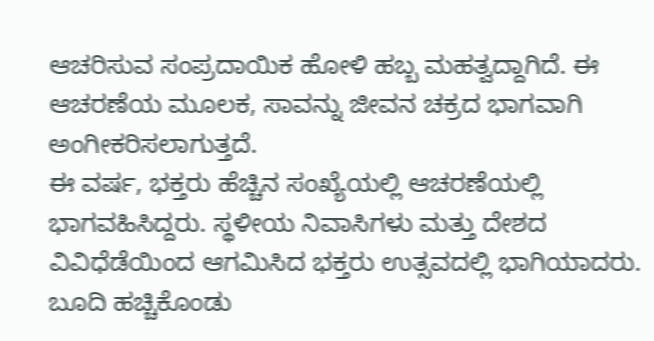ಆಚರಿಸುವ ಸಂಪ್ರದಾಯಿಕ ಹೋಳಿ ಹಬ್ಬ ಮಹತ್ವದ್ದಾಗಿದೆ. ಈ ಆಚರಣೆಯ ಮೂಲಕ, ಸಾವನ್ನು ಜೀವನ ಚಕ್ರದ ಭಾಗವಾಗಿ ಅಂಗೀಕರಿಸಲಾಗುತ್ತದೆ.
ಈ ವರ್ಷ, ಭಕ್ತರು ಹೆಚ್ಚಿನ ಸಂಖ್ಯೆಯಲ್ಲಿ ಆಚರಣೆಯಲ್ಲಿ ಭಾಗವಹಿಸಿದ್ದರು. ಸ್ಥಳೀಯ ನಿವಾಸಿಗಳು ಮತ್ತು ದೇಶದ ವಿವಿಧೆಡೆಯಿಂದ ಆಗಮಿಸಿದ ಭಕ್ತರು ಉತ್ಸವದಲ್ಲಿ ಭಾಗಿಯಾದರು. ಬೂದಿ ಹಚ್ಚಿಕೊಂಡು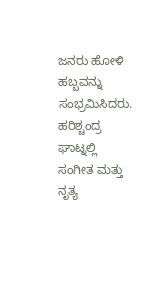ಜನರು ಹೋಳಿ ಹಬ್ಬವನ್ನು ಸಂಭ್ರಮಿಸಿದರು.
ಹರಿಶ್ಚಂದ್ರ ಘಾಟ್ನಲ್ಲಿ ಸಂಗೀತ ಮತ್ತು ನೃತ್ಯ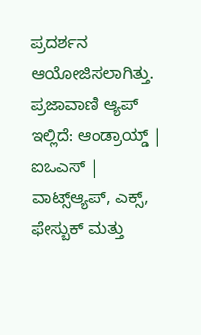ಪ್ರದರ್ಶನ ಆಯೋಜಿಸಲಾಗಿತ್ತು.
ಪ್ರಜಾವಾಣಿ ಆ್ಯಪ್ ಇಲ್ಲಿದೆ: ಆಂಡ್ರಾಯ್ಡ್ | ಐಒಎಸ್ | ವಾಟ್ಸ್ಆ್ಯಪ್, ಎಕ್ಸ್, ಫೇಸ್ಬುಕ್ ಮತ್ತು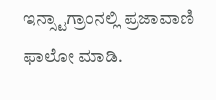ಇನ್ಸ್ಟಾಗ್ರಾಂನಲ್ಲಿ ಪ್ರಜಾವಾಣಿ ಫಾಲೋ ಮಾಡಿ.